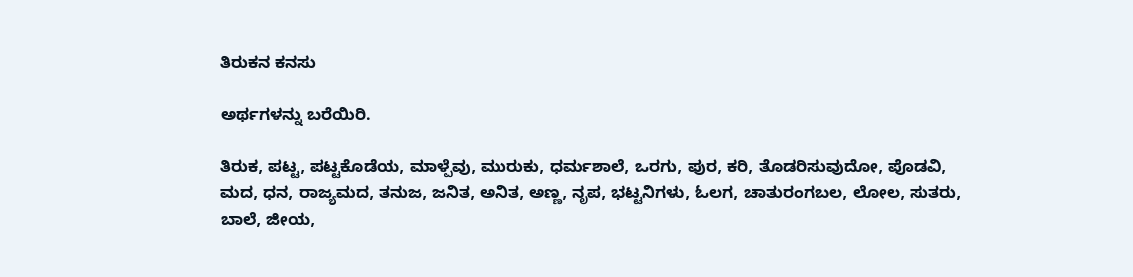ತಿರುಕನ ಕನಸು

ಅರ್ಥಗಳನ್ನು ಬರೆಯಿರಿ.

ತಿರುಕ, ಪಟ್ಟ, ಪಟ್ಟಕೊಡೆಯ, ಮಾಳ್ಪೆವು, ಮುರುಕು, ಧರ್ಮಶಾಲೆ, ಒರಗು, ಪುರ, ಕರಿ, ತೊಡರಿಸುವುದೋ, ಪೊಡವಿ, ಮದ, ಧನ, ರಾಜ್ಯಮದ, ತನುಜ, ಜನಿತ, ಅನಿತ, ಅಣ್ಣ, ನೃಪ, ಭಟ್ಟನಿಗಳು, ಓಲಗ, ಚಾತುರಂಗಬಲ, ಲೋಲ, ಸುತರು, ಬಾಲೆ, ಜೀಯ,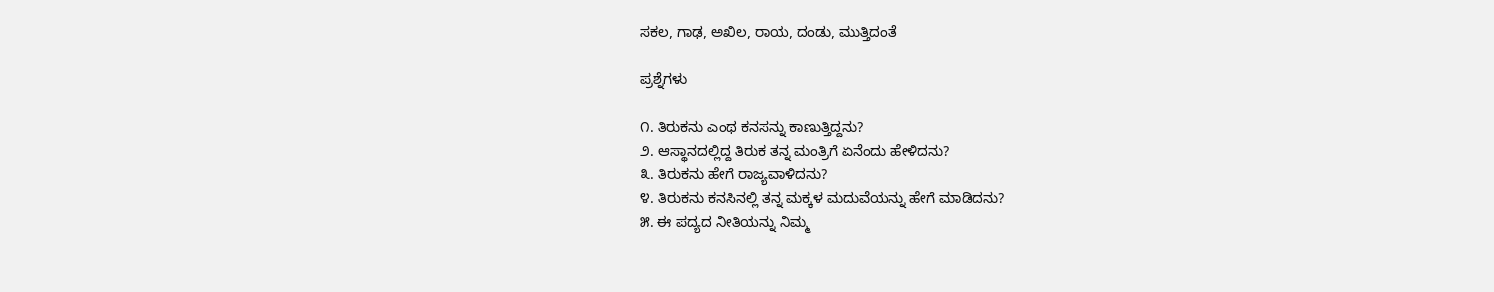ಸಕಲ, ಗಾಢ, ಅಖಿಲ, ರಾಯ, ದಂಡು, ಮುತ್ತಿದಂತೆ

ಪ್ರಶ್ನೆಗಳು

೧. ತಿರುಕನು ಎಂಥ ಕನಸನ್ನು ಕಾಣುತ್ತಿದ್ದನು?
೨. ಆಸ್ಥಾನದಲ್ಲಿದ್ದ ತಿರುಕ ತನ್ನ ಮಂತ್ರಿಗೆ ಏನೆಂದು ಹೇಳಿದನು?
೩. ತಿರುಕನು ಹೇಗೆ ರಾಜ್ಯವಾಳಿದನು?
೪. ತಿರುಕನು ಕನಸಿನಲ್ಲಿ ತನ್ನ ಮಕ್ಕಳ ಮದುವೆಯನ್ನು ಹೇಗೆ ಮಾಡಿದನು?
೫. ಈ ಪದ್ಯದ ನೀತಿಯನ್ನು ನಿಮ್ಮ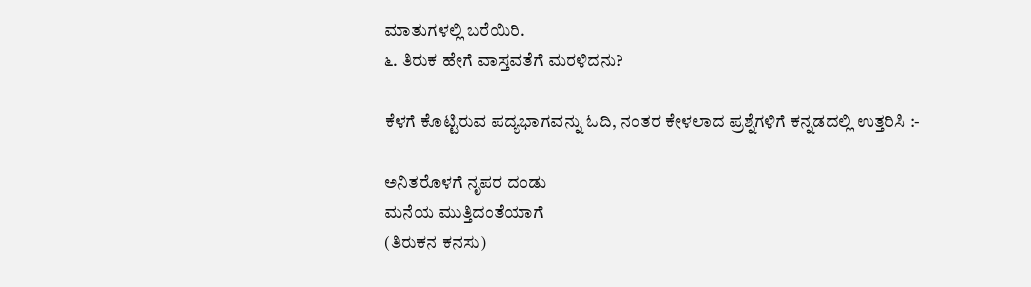ಮಾತುಗಳಲ್ಲಿ ಬರೆಯಿರಿ.
೬. ತಿರುಕ ಹೇಗೆ ವಾಸ್ತವತೆಗೆ ಮರಳಿದನು?

ಕೆಳಗೆ ಕೊಟ್ಟಿರುವ ಪದ್ಯಭಾಗವನ್ನು ಓದಿ, ನಂತರ ಕೇಳಲಾದ ಪ್ರಶ್ನೆಗಳಿಗೆ ಕನ್ನಡದಲ್ಲಿ ಉತ್ತರಿಸಿ :-

ಅನಿತರೊಳಗೆ ನೃಪರ ದಂಡು
ಮನೆಯ ಮುತ್ತಿದಂತೆಯಾಗೆ
(ತಿರುಕನ ಕನಸು)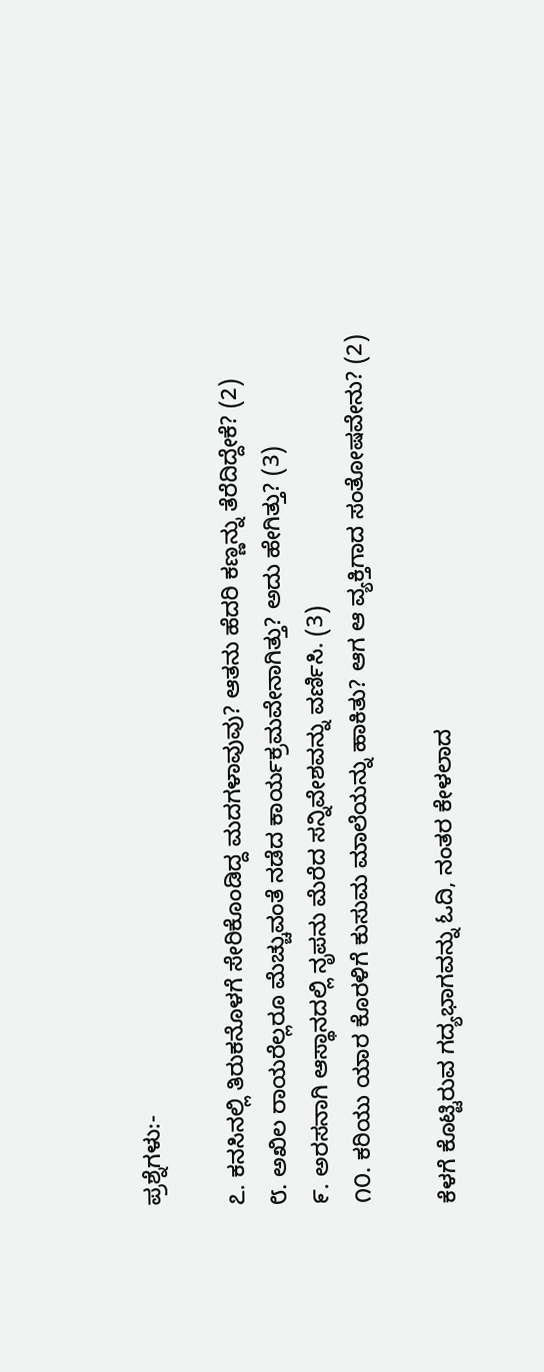ಪ್ರಶ್ನೆಗಳು:-

೭. ಕನಸಿನಲ್ಲಿ ತಿರುಕನೊಳಗೆ ಸೇರಿಕೊಂಡಿದ್ದ ಮದಗಳಾವುವು? ಆತನು ಹೆದರಿ ಕಣ್ಣನ್ನು ತೆರೆದಿದ್ದೇಕೆ? (2)
೮. ಅಖಿಲ ರಾಯರೆಲ್ಲರೂ ಮೆಚ್ಚುವಂತೆ ನಡೆದ ಕಾರ್ಯಕ್ರಮವೇನಾಗಿತ್ತು? ಅದು ಹೇಗಿತ್ತು? (3)
೯. ಅರಸನಾಗಿ ಆಸ್ಥಾನದಲ್ಲಿ ನೃಪನು ಮೆರೆದ ಸನ್ನಿವೇಶವನ್ನು ವರ್ಣಿಸಿ. (3)
೧೦. ಕರಿಯು ಯಾರ ಕೊರಳಿಗೆ ಕುಸುಮ ಮಾಲೆಯನ್ನು ಹಾಕಿತು? ಆಗ ಆ ವ್ಯಕ್ತಿಗಾದ ಸಂತೋಷವೇನು? (2)

ಕೆಳಗೆ ಕೊಟ್ಟಿರುವ ಗದ್ಯಭಾಗವನ್ನು ಓದಿ, ನಂತರ ಕೇಳಲಾದ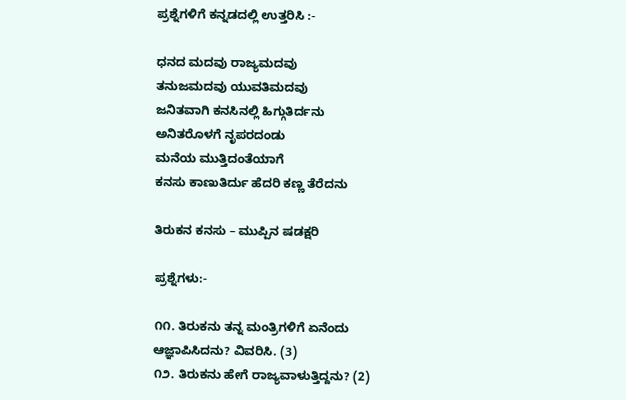ಪ್ರಶ್ನೆಗಳಿಗೆ ಕನ್ನಡದಲ್ಲಿ ಉತ್ತರಿಸಿ :-

ಧನದ ಮದವು ರಾಜ್ಯಮದವು
ತನುಜಮದವು ಯುವತಿಮದವು
ಜನಿತವಾಗಿ ಕನಸಿನಲ್ಲಿ ಹಿಗ್ಗುತಿರ್ದನು
ಅನಿತರೊಳಗೆ ನೃಪರದಂಡು
ಮನೆಯ ಮುತ್ತಿದಂತೆಯಾಗೆ
ಕನಸು ಕಾಣುತಿರ್ದು ಹೆದರಿ ಕಣ್ಣ ತೆರೆದನು

ತಿರುಕನ ಕನಸು – ಮುಪ್ಪಿನ ಷಡಕ್ಷರಿ

ಪ್ರಶ್ನೆಗಳು:-

೧೧. ತಿರುಕನು ತನ್ನ ಮಂತ್ರಿಗಳಿಗೆ ಏನೆಂದು ಆಜ್ಞಾಪಿಸಿದನು? ವಿವರಿಸಿ. (3)
೧೨. ತಿರುಕನು ಹೇಗೆ ರಾಜ್ಯವಾಳುತ್ತಿದ್ದನು? (2)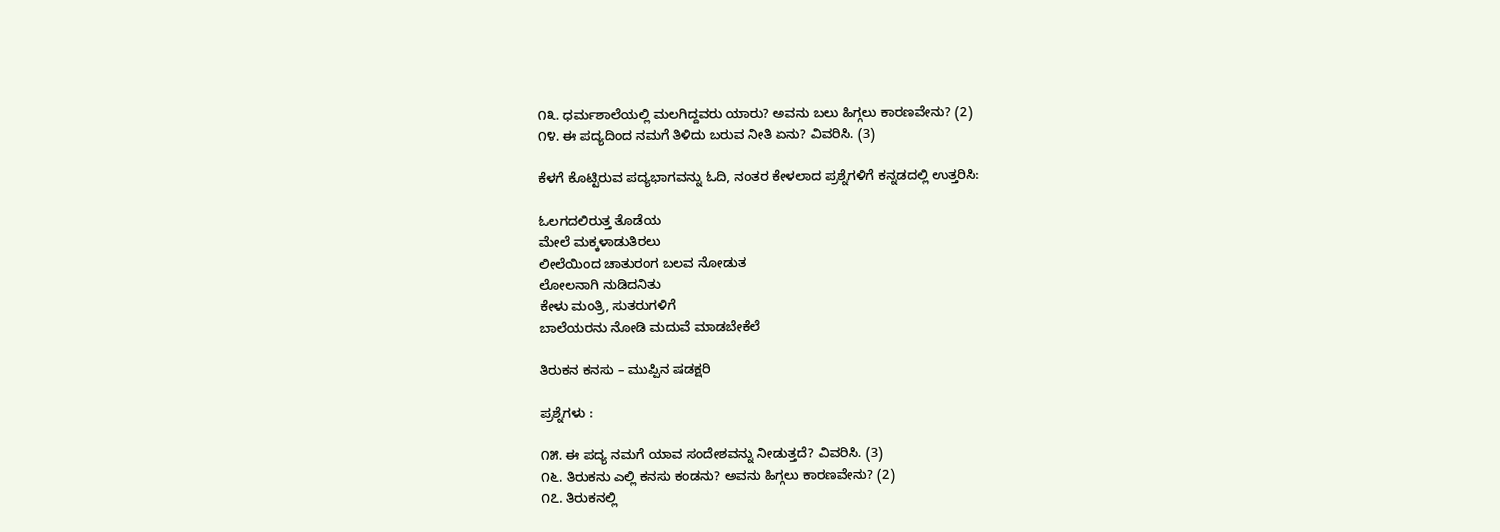೧೩. ಧರ್ಮಶಾಲೆಯಲ್ಲಿ ಮಲಗಿದ್ದವರು ಯಾರು? ಅವನು ಬಲು ಹಿಗ್ಗಲು ಕಾರಣವೇನು? (2)
೧೪. ಈ ಪದ್ಯದಿಂದ ನಮಗೆ ತಿಳಿದು ಬರುವ ನೀತಿ ಏನು? ವಿವರಿಸಿ. (3)

ಕೆಳಗೆ ಕೊಟ್ಟಿರುವ ಪದ್ಯಭಾಗವನ್ನು ಓದಿ, ನಂತರ ಕೇಳಲಾದ ಪ್ರಶ್ನೆಗಳಿಗೆ ಕನ್ನಡದಲ್ಲಿ ಉತ್ತರಿಸಿ:

ಓಲಗದಲಿರುತ್ತ ತೊಡೆಯ
ಮೇಲೆ ಮಕ್ಕಳಾಡುತಿರಲು
ಲೀಲೆಯಿಂದ ಚಾತುರಂಗ ಬಲವ ನೋಡುತ
ಲೋಲನಾಗಿ ನುಡಿದನಿತು
ಕೇಳು ಮಂತ್ರಿ, ಸುತರುಗಳಿಗೆ
ಬಾಲೆಯರನು ನೋಡಿ ಮದುವೆ ಮಾಡಬೇಕೆಲೆ

ತಿರುಕನ ಕನಸು – ಮುಪ್ಪಿನ ಷಡಕ್ಷರಿ

ಪ್ರಶ್ನೆಗಳು :

೧೫. ಈ ಪದ್ಯ ನಮಗೆ ಯಾವ ಸಂದೇಶವನ್ನು ನೀಡುತ್ತದೆ? ವಿವರಿಸಿ. (3)
೧೬. ತಿರುಕನು ಎಲ್ಲಿ ಕನಸು ಕಂಡನು? ಅವನು ಹಿಗ್ಗಲು ಕಾರಣವೇನು? (2)
೧೭. ತಿರುಕನಲ್ಲಿ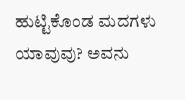ಹುಟ್ಟಿಕೊಂಡ ಮದಗಳು ಯಾವುವು? ಅವನು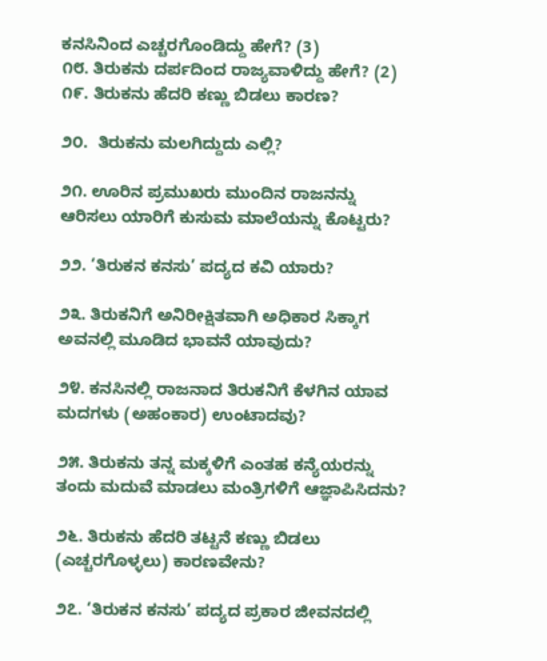ಕನಸಿನಿಂದ ಎಚ್ಚರಗೊಂಡಿದ್ದು ಹೇಗೆ? (3)
೧೮. ತಿರುಕನು ದರ್ಪದಿಂದ ರಾಜ್ಯವಾಳಿದ್ದು ಹೇಗೆ? (2)
೧೯. ತಿರುಕನು ಹೆದರಿ ಕಣ್ಣು ಬಿಡಲು ಕಾರಣ?

೨೦.  ತಿರುಕನು ಮಲಗಿದ್ದುದು ಎಲ್ಲಿ?

೨೧. ಊರಿನ ಪ್ರಮುಖರು ಮುಂದಿನ ರಾಜನನ್ನು ಆರಿಸಲು ಯಾರಿಗೆ ಕುಸುಮ ಮಾಲೆಯನ್ನು ಕೊಟ್ಟರು?

೨೨. ‘ತಿರುಕನ ಕನಸು’ ಪದ್ಯದ ಕವಿ ಯಾರು?

೨೩. ತಿರುಕನಿಗೆ ಅನಿರೀಕ್ಷಿತವಾಗಿ ಅಧಿಕಾರ ಸಿಕ್ಕಾಗ ಅವನಲ್ಲಿ ಮೂಡಿದ ಭಾವನೆ ಯಾವುದು?

೨೪. ಕನಸಿನಲ್ಲಿ ರಾಜನಾದ ತಿರುಕನಿಗೆ ಕೆಳಗಿನ ಯಾವ ಮದಗಳು (ಅಹಂಕಾರ) ಉಂಟಾದವು?

೨೫. ತಿರುಕನು ತನ್ನ ಮಕ್ಕಳಿಗೆ ಎಂತಹ ಕನ್ಯೆಯರನ್ನು ತಂದು ಮದುವೆ ಮಾಡಲು ಮಂತ್ರಿಗಳಿಗೆ ಆಜ್ಞಾಪಿಸಿದನು?

೨೬. ತಿರುಕನು ಹೆದರಿ ತಟ್ಟನೆ ಕಣ್ಣು ಬಿಡಲು (ಎಚ್ಚರಗೊಳ್ಳಲು) ಕಾರಣವೇನು?

೨೭. ‘ತಿರುಕನ ಕನಸು’ ಪದ್ಯದ ಪ್ರಕಾರ ಜೀವನದಲ್ಲಿ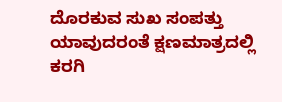ದೊರಕುವ ಸುಖ ಸಂಪತ್ತು ಯಾವುದರಂತೆ ಕ್ಷಣಮಾತ್ರದಲ್ಲಿ ಕರಗಿ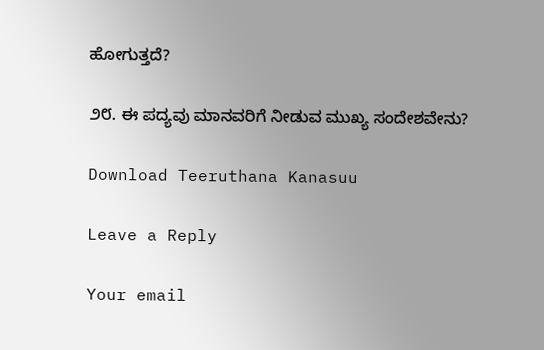ಹೋಗುತ್ತದೆ?

೨೮. ಈ ಪದ್ಯವು ಮಾನವರಿಗೆ ನೀಡುವ ಮುಖ್ಯ ಸಂದೇಶವೇನು?

Download Teeruthana Kanasuu

Leave a Reply

Your email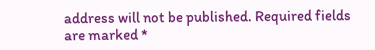address will not be published. Required fields are marked *